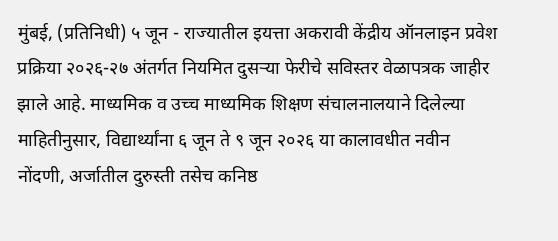मुंबई, (प्रतिनिधी) ५ जून - राज्यातील इयत्ता अकरावी केंद्रीय ऑनलाइन प्रवेश प्रक्रिया २०२६-२७ अंतर्गत नियमित दुसऱ्या फेरीचे सविस्तर वेळापत्रक जाहीर झाले आहे. माध्यमिक व उच्च माध्यमिक शिक्षण संचालनालयाने दिलेल्या माहितीनुसार, विद्यार्थ्यांना ६ जून ते ९ जून २०२६ या कालावधीत नवीन नोंदणी, अर्जातील दुरुस्ती तसेच कनिष्ठ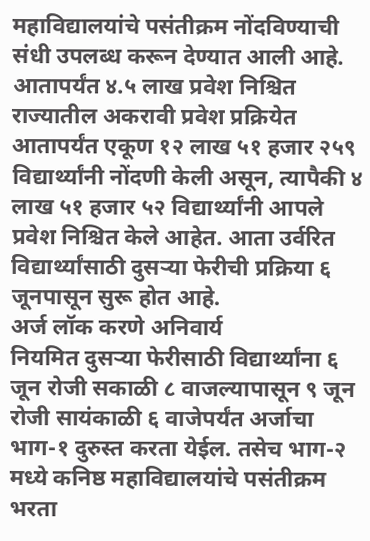महाविद्यालयांचे पसंतीक्रम नोंदविण्याची संधी उपलब्ध करून देण्यात आली आहे.
आतापर्यंत ४.५ लाख प्रवेश निश्चित
राज्यातील अकरावी प्रवेश प्रक्रियेत आतापर्यंत एकूण १२ लाख ५१ हजार २५९ विद्यार्थ्यांनी नोंदणी केली असून, त्यापैकी ४ लाख ५१ हजार ५२ विद्यार्थ्यांनी आपले प्रवेश निश्चित केले आहेत. आता उर्वरित विद्यार्थ्यांसाठी दुसऱ्या फेरीची प्रक्रिया ६ जूनपासून सुरू होत आहे.
अर्ज लॉक करणे अनिवार्य
नियमित दुसऱ्या फेरीसाठी विद्यार्थ्यांना ६ जून रोजी सकाळी ८ वाजल्यापासून ९ जून रोजी सायंकाळी ६ वाजेपर्यंत अर्जाचा भाग-१ दुरुस्त करता येईल. तसेच भाग-२ मध्ये कनिष्ठ महाविद्यालयांचे पसंतीक्रम भरता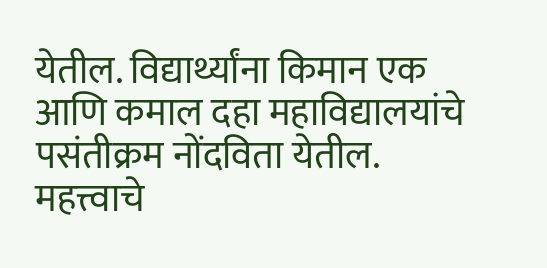येतील. विद्यार्थ्यांना किमान एक आणि कमाल दहा महाविद्यालयांचे पसंतीक्रम नोंदविता येतील. महत्त्वाचे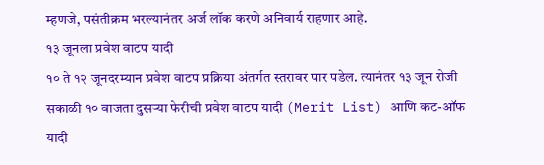म्हणजे, पसंतीक्रम भरल्यानंतर अर्ज लॉक करणे अनिवार्य राहणार आहे.
१३ जूनला प्रवेश वाटप यादी
१० ते १२ जूनदरम्यान प्रवेश वाटप प्रक्रिया अंतर्गत स्तरावर पार पडेल. त्यानंतर १३ जून रोजी सकाळी १० वाजता दुसऱ्या फेरीची प्रवेश वाटप यादी (Merit List) आणि कट-ऑफ यादी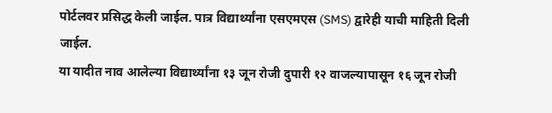पोर्टलवर प्रसिद्ध केली जाईल. पात्र विद्यार्थ्यांना एसएमएस (SMS) द्वारेही याची माहिती दिली जाईल.
या यादीत नाव आलेल्या विद्यार्थ्यांना १३ जून रोजी दुपारी १२ वाजल्यापासून १६ जून रोजी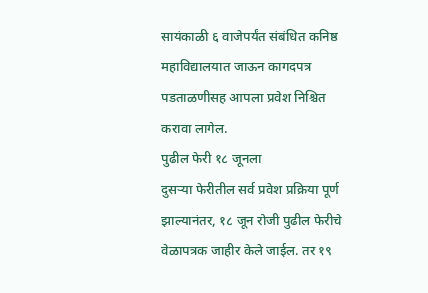सायंकाळी ६ वाजेपर्यंत संबंधित कनिष्ठ महाविद्यालयात जाऊन कागदपत्र पडताळणीसह आपला प्रवेश निश्चित करावा लागेल.
पुढील फेरी १८ जूनला
दुसऱ्या फेरीतील सर्व प्रवेश प्रक्रिया पूर्ण झाल्यानंतर, १८ जून रोजी पुढील फेरीचे वेळापत्रक जाहीर केले जाईल. तर १९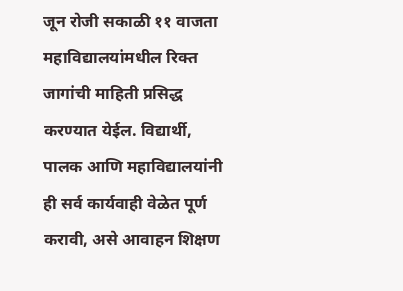जून रोजी सकाळी ११ वाजता महाविद्यालयांमधील रिक्त जागांची माहिती प्रसिद्ध करण्यात येईल. विद्यार्थी, पालक आणि महाविद्यालयांनी ही सर्व कार्यवाही वेळेत पूर्ण करावी, असे आवाहन शिक्षण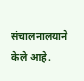संचालनालयाने केले आहे.